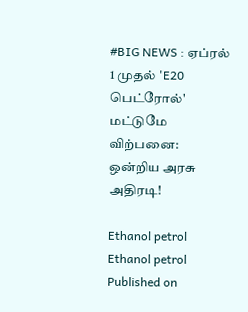#BIG NEWS : ஏப்ரல் 1 முதல் 'E20 பெட்ரோல்' மட்டுமே விற்பனை: ஒன்றிய அரசு அதிரடி!

Ethanol petrol
Ethanol petrol
Published on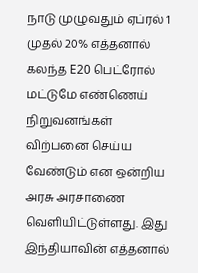நாடு முழுவதும் ஏப்ரல் 1 முதல் 20% எத்தனால் கலந்த E20 பெட்ரோல் மட்டுமே எண்ணெய் நிறுவனங்கள் விற்பனை செய்ய வேண்டும் என ஒன்றிய அரசு அரசாணை வெளியிட்டுள்ளது. இது இந்தியாவின் எத்தனால்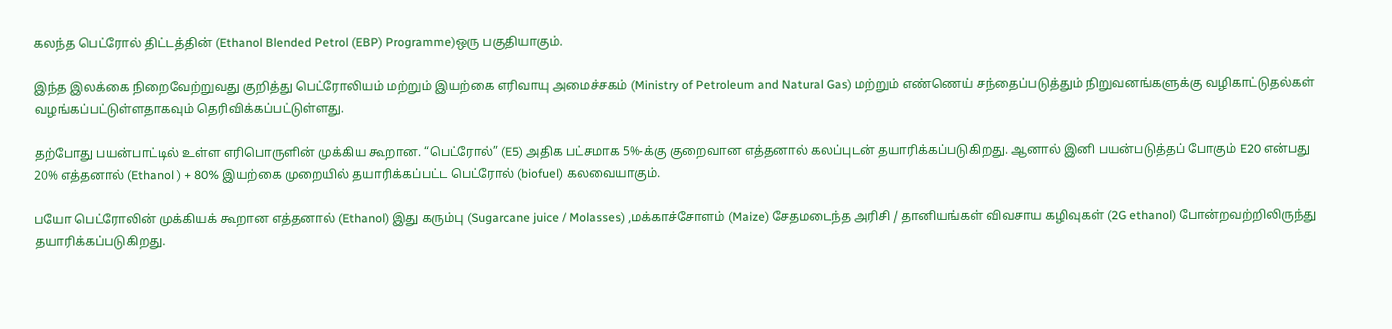கலந்த பெட்ரோல் திட்டத்தின் (Ethanol Blended Petrol (EBP) Programme)ஒரு பகுதியாகும்.

இந்த இலக்கை நிறைவேற்றுவது குறித்து பெட்ரோலியம் மற்றும் இயற்கை எரிவாயு அமைச்சகம் (Ministry of Petroleum and Natural Gas) மற்றும் எண்ணெய் சந்தைப்படுத்தும் நிறுவனங்களுக்கு வழிகாட்டுதல்கள் வழங்கப்பட்டுள்ளதாகவும் தெரிவிக்கப்பட்டுள்ளது.

தற்போது பயன்பாட்டில் உள்ள எரிபொருளின் முக்கிய கூறான. “பெட்ரோல்” (E5) அதிக பட்சமாக 5%-க்கு குறைவான எத்தனால் கலப்புடன் தயாரிக்கப்படுகிறது. ஆனால் இனி பயன்படுத்தப் போகும் E20 என்பது 20% எத்தனால் (Ethanol ) + 80% இயற்கை முறையில் தயாரிக்கப்பட்ட பெட்ரோல் (biofuel) கலவையாகும்.

பயோ பெட்ரோலின் முக்கியக் கூறான எத்தனால் (Ethanol) இது கரும்பு (Sugarcane juice / Molasses) ,மக்காச்சோளம் (Maize) சேதமடைந்த அரிசி / தானியங்கள் விவசாய கழிவுகள் (2G ethanol) போன்றவற்றிலிருந்து தயாரிக்கப்படுகிறது.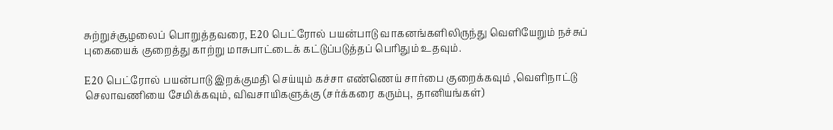சுற்றுச்சூழலைப் பொறுத்தவரை, E20 பெட்ரோல் பயன்பாடு வாகனங்களிலிருந்து வெளியேறும் நச்சுப் புகையைக் குறைத்து காற்று மாசுபாட்டைக் கட்டுப்படுத்தப் பெரிதும் உதவும்.

E20 பெட்ரோல் பயன்பாடு இறக்குமதி செய்யும் கச்சா எண்ணெய் சார்பை குறைக்கவும் ,வெளிநாட்டு செலாவணியை சேமிக்கவும், விவசாயிகளுக்கு (சர்க்கரை கரும்பு, தானியங்கள்)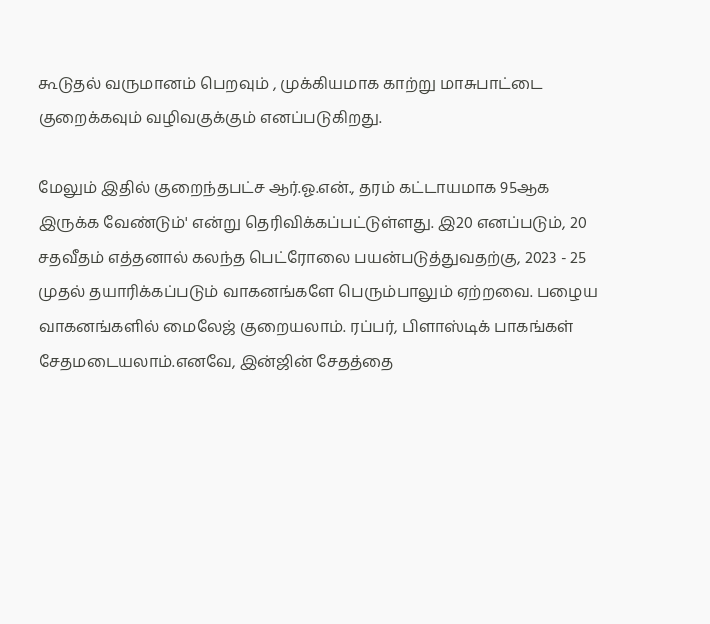கூடுதல் வருமானம் பெறவும் , முக்கியமாக காற்று மாசுபாட்டை குறைக்கவும் வழிவகுக்கும் எனப்படுகிறது.

மேலும் இதில் குறைந்தபட்ச ஆர்.ஓ.என்., தரம் கட்டாயமாக 95ஆக இருக்க வேண்டும்' என்று தெரிவிக்கப்பட்டுள்ளது. இ20 எனப்படும், 20 சதவீதம் எத்தனால் கலந்த பெட்ரோலை பயன்படுத்துவதற்கு, 2023 - 25 முதல் தயாரிக்கப்படும் வாகனங்களே பெரும்பாலும் ஏற்றவை. பழைய வாகனங்களில் மைலேஜ் குறையலாம். ரப்பர், பிளாஸ்டிக் பாகங்கள் சேதமடையலாம்.எனவே, இன்ஜின் சேதத்தை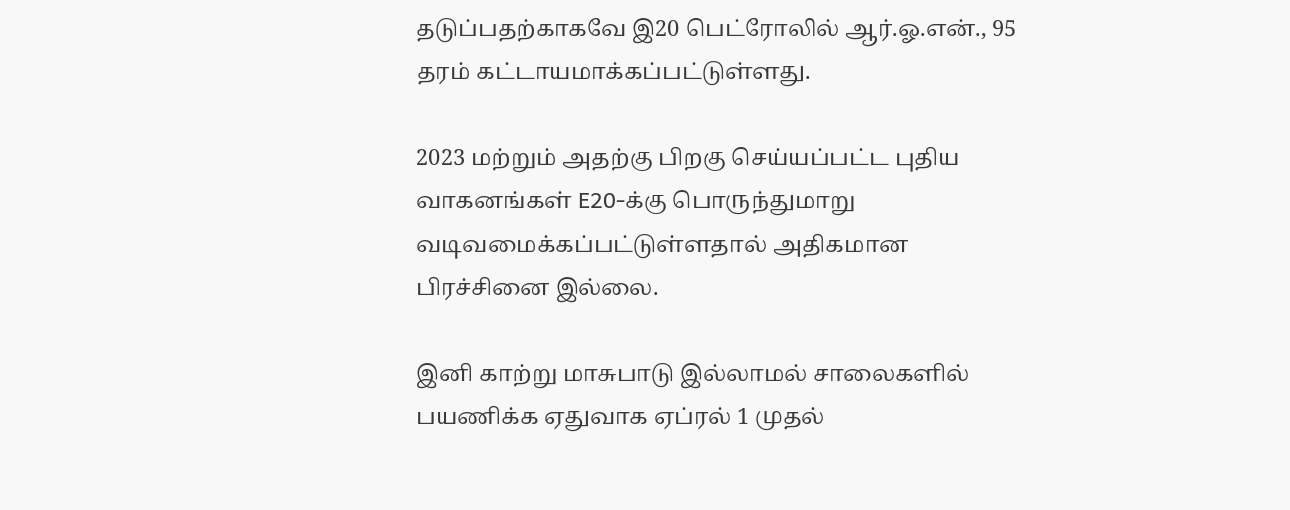தடுப்பதற்காகவே இ20 பெட்ரோலில் ஆர்.ஓ.என்., 95 தரம் கட்டாயமாக்கப்பட்டுள்ளது.

2023 மற்றும் அதற்கு பிறகு செய்யப்பட்ட புதிய வாகனங்கள் E20-க்கு பொருந்துமாறு வடிவமைக்கப்பட்டுள்ளதால் அதிகமான பிரச்சினை இல்லை.

இனி காற்று மாசுபாடு இல்லாமல் சாலைகளில் பயணிக்க ஏதுவாக ஏப்ரல் 1 முதல்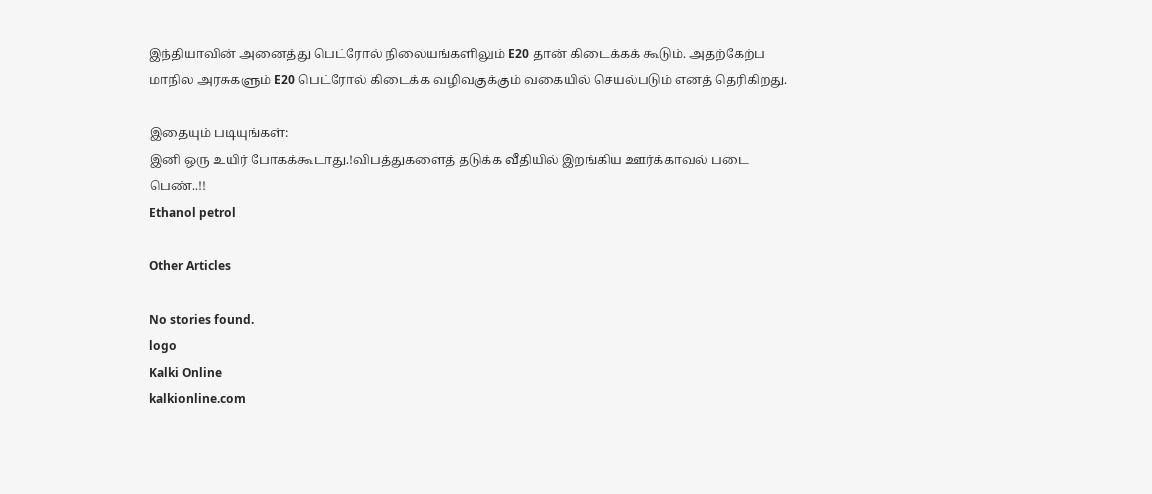இந்தியாவின் அனைத்து பெட்ரோல் நிலையங்களிலும் E20 தான் கிடைக்கக் கூடும். அதற்கேற்ப மாநில அரசுகளும் E20 பெட்ரோல் கிடைக்க வழிவகுக்கும் வகையில் செயல்படும் எனத் தெரிகிறது.

இதையும் படியுங்கள்:
இனி ஒரு உயிர் போகக்கூடாது.!விபத்துகளைத் தடுக்க வீதியில் இறங்கிய ஊர்க்காவல் படை பெண்..!!
Ethanol petrol

Other Articles

No stories found.
logo
Kalki Online
kalkionline.com